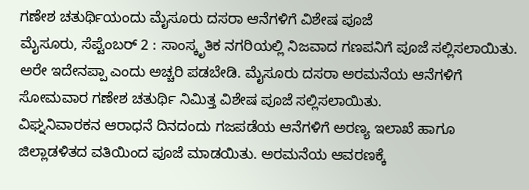ಗಣೇಶ ಚತುರ್ಥಿಯಂದು ಮೈಸೂರು ದಸರಾ ಆನೆಗಳಿಗೆ ವಿಶೇಷ ಪೂಜೆ
ಮೈಸೂರು, ಸೆಪ್ಟೆಂಬರ್ 2 : ಸಾಂಸ್ಕೃತಿಕ ನಗರಿಯಲ್ಲಿ ನಿಜವಾದ ಗಣಪನಿಗೆ ಪೂಜೆ ಸಲ್ಲಿಸಲಾಯಿತು. ಅರೇ ಇದೇನಪ್ಪಾ ಎಂದು ಅಚ್ಚರಿ ಪಡಬೇಡಿ. ಮೈಸೂರು ದಸರಾ ಅರಮನೆಯ ಆನೆಗಳಿಗೆ ಸೋಮವಾರ ಗಣೇಶ ಚತುರ್ಥಿ ನಿಮಿತ್ತ ವಿಶೇಷ ಪೂಜೆ ಸಲ್ಲಿಸಲಾಯಿತು.
ವಿಘ್ನನಿವಾರಕನ ಆರಾಧನೆ ದಿನದಂದು ಗಜಪಡೆಯ ಆನೆಗಳಿಗೆ ಅರಣ್ಯ ಇಲಾಖೆ ಹಾಗೂ ಜಿಲ್ಲಾಡಳಿತದ ವತಿಯಿಂದ ಪೂಜೆ ಮಾಡಯಿತು. ಅರಮನೆಯ ಆವರಣಕ್ಕೆ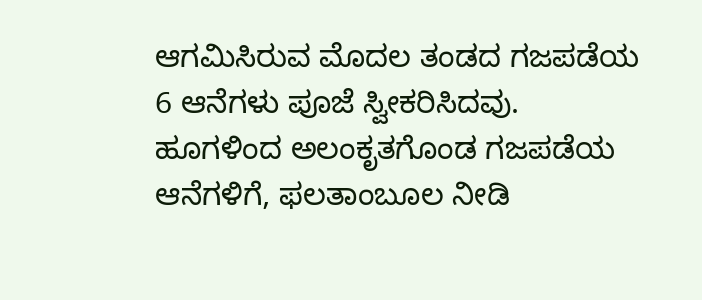ಆಗಮಿಸಿರುವ ಮೊದಲ ತಂಡದ ಗಜಪಡೆಯ 6 ಆನೆಗಳು ಪೂಜೆ ಸ್ವೀಕರಿಸಿದವು.
ಹೂಗಳಿಂದ ಅಲಂಕೃತಗೊಂಡ ಗಜಪಡೆಯ ಆನೆಗಳಿಗೆ, ಫಲತಾಂಬೂಲ ನೀಡಿ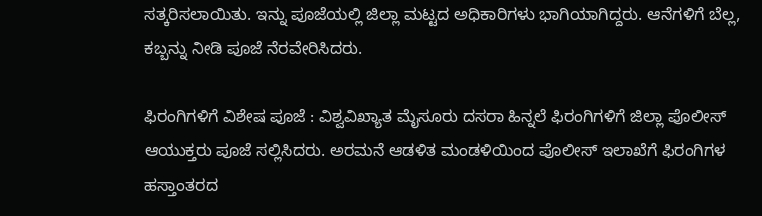ಸತ್ಕರಿಸಲಾಯಿತು. ಇನ್ನು ಪೂಜೆಯಲ್ಲಿ ಜಿಲ್ಲಾ ಮಟ್ಟದ ಅಧಿಕಾರಿಗಳು ಭಾಗಿಯಾಗಿದ್ದರು. ಆನೆಗಳಿಗೆ ಬೆಲ್ಲ, ಕಬ್ಬನ್ನು ನೀಡಿ ಪೂಜೆ ನೆರವೇರಿಸಿದರು.

ಫಿರಂಗಿಗಳಿಗೆ ವಿಶೇಷ ಪೂಜೆ : ವಿಶ್ವವಿಖ್ಯಾತ ಮೈಸೂರು ದಸರಾ ಹಿನ್ನಲೆ ಫಿರಂಗಿಗಳಿಗೆ ಜಿಲ್ಲಾ ಪೊಲೀಸ್ ಆಯುಕ್ತರು ಪೂಜೆ ಸಲ್ಲಿಸಿದರು. ಅರಮನೆ ಆಡಳಿತ ಮಂಡಳಿಯಿಂದ ಪೊಲೀಸ್ ಇಲಾಖೆಗೆ ಫಿರಂಗಿಗಳ ಹಸ್ತಾಂತರದ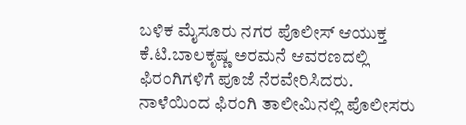ಬಳಿಕ ಮೈಸೂರು ನಗರ ಪೊಲೀಸ್ ಆಯುಕ್ತ ಕೆ.ಟಿ.ಬಾಲಕೃಷ್ಣ ಅರಮನೆ ಆವರಣದಲ್ಲಿ ಫಿರಂಗಿಗಳಿಗೆ ಪೂಜೆ ನೆರವೇರಿಸಿದರು.
ನಾಳೆಯಿಂದ ಫಿರಂಗಿ ತಾಲೀಮಿನಲ್ಲಿ ಪೊಲೀಸರು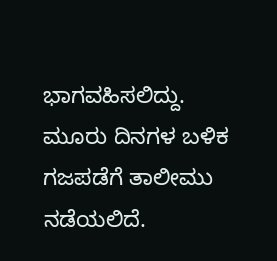ಭಾಗವಹಿಸಲಿದ್ದು. ಮೂರು ದಿನಗಳ ಬಳಿಕ ಗಜಪಡೆಗೆ ತಾಲೀಮು ನಡೆಯಲಿದೆ.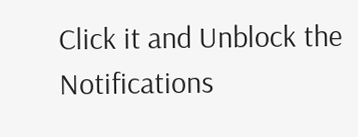Click it and Unblock the Notifications